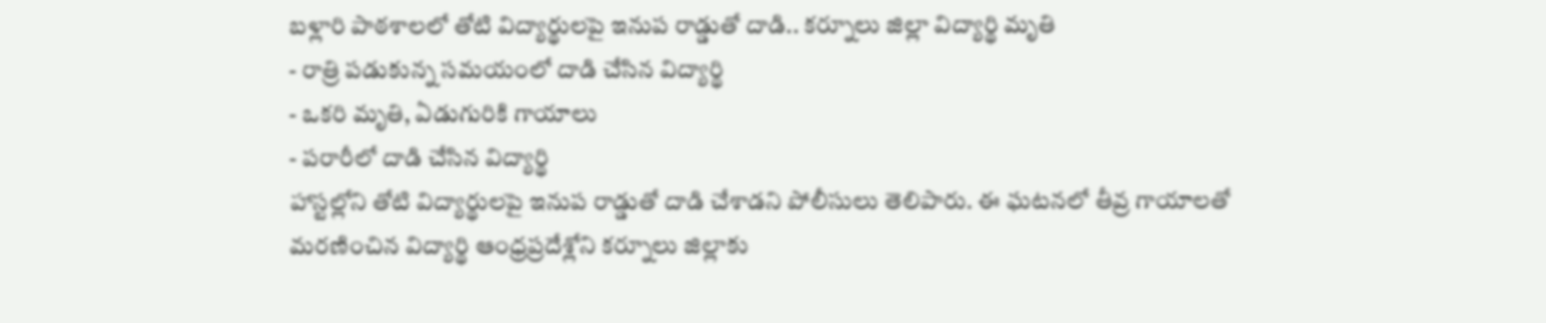బళ్లారి పాఠశాలలో తోటి విద్యార్థులపై ఇనుప రాడ్డుతో దాడి.. కర్నూలు జిల్లా విద్యార్థి మృతి
- రాత్రి పడుకున్న సమయంలో దాడి చేసిన విద్యార్థి
- ఒకరి మృతి, ఏడుగురికి గాయాలు
- పరారీలో దాడి చేసిన విద్యార్థి
హాస్టల్లోని తోటి విద్యార్థులపై ఇనుప రాడ్డుతో దాడి చేశాడని పోలీసులు తెలిపారు. ఈ ఘటనలో తీవ్ర గాయాలతో మరణించిన విద్యార్థి ఆంధ్రప్రదేశ్లోని కర్నూలు జిల్లాకు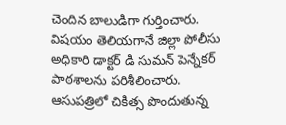చెందిన బాలుడిగా గుర్తించారు. విషయం తెలియగానే జిల్లా పోలీసు అధికారి డాక్టర్ డి సుమన్ పెన్నేకర్ పాఠశాలను పరిశీలించారు. ఆసుపత్రిలో చికిత్స పొందుతున్న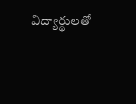విద్యార్థులతో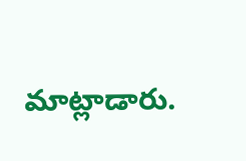మాట్లాడారు.